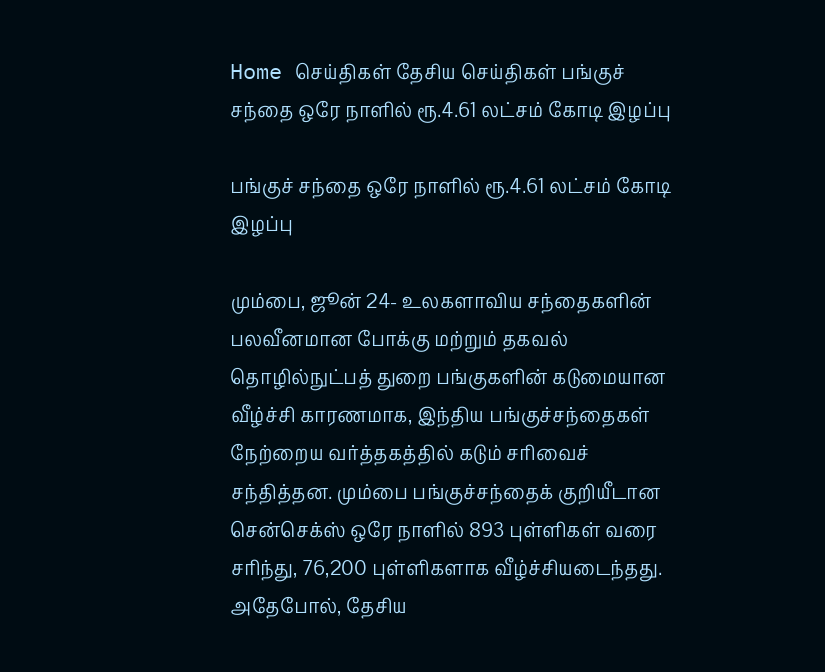Home செய்திகள் தேசிய செய்திகள் பங்குச் சந்தை ஒரே நாளில் ரூ.4.61 லட்சம் கோடி இழப்பு

பங்குச் சந்தை ஒரே நாளில் ரூ.4.61 லட்சம் கோடி இழப்பு

மும்பை, ஜூன் 24- உலகளாவிய சந்தைகளின் பலவீனமான போக்கு மற்றும் தகவல் தொழில்நுட்பத் துறை பங்குகளின் கடுமையான வீழ்ச்சி காரணமாக, இந்திய பங்குச்சந்தைகள் நேற்றைய வர்த்தகத்தில் கடும் சரிவைச் சந்தித்தன. மும்பை பங்குச்சந்தைக் குறியீடான சென்செக்ஸ் ஒரே நாளில் 893 புள்ளிகள் வரை சரிந்து, 76,200 புள்ளிகளாக வீழ்ச்சியடைந்தது. அதேபோல், தேசிய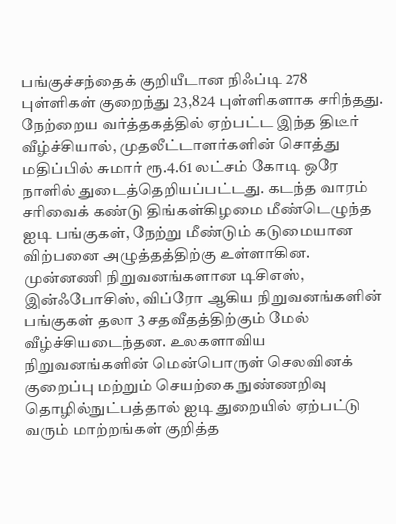பங்குச்சந்தைக் குறியீடான நிஃப்டி 278 புள்ளிகள் குறைந்து 23,824 புள்ளிகளாக சரிந்தது. நேற்றைய வர்த்தகத்தில் ஏற்பட்ட இந்த திடீர் வீழ்ச்சியால், முதலீட்டாளர்களின் சொத்து மதிப்பில் சுமார் ரூ.4.61 லட்சம் கோடி ஒரே நாளில் துடைத்தெறியப்பட்டது. கடந்த வாரம் சரிவைக் கண்டு திங்கள்கிழமை மீண்டெழுந்த ஐடி பங்குகள், நேற்று மீண்டும் கடுமையான விற்பனை அழுத்தத்திற்கு உள்ளாகின. முன்னணி நிறுவனங்களான டிசிஎஸ், இன்ஃபோசிஸ், விப்ரோ ஆகிய நிறுவனங்களின் பங்குகள் தலா 3 சதவீதத்திற்கும் மேல் வீழ்ச்சியடைந்தன. உலகளாவிய நிறுவனங்களின் மென்பொருள் செலவினக் குறைப்பு மற்றும் செயற்கை நுண்ணறிவு தொழில்நுட்பத்தால் ஐடி துறையில் ஏற்பட்டு வரும் மாற்றங்கள் குறித்த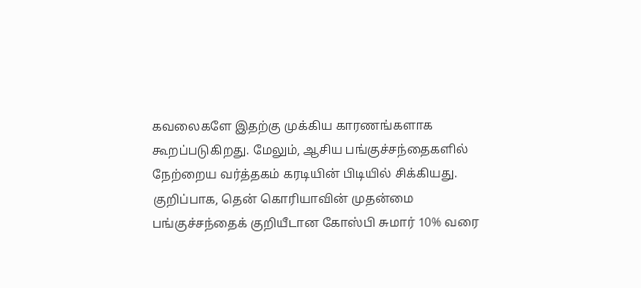கவலைகளே இதற்கு முக்கிய காரணங்களாக கூறப்படுகிறது. மேலும், ஆசிய பங்குச்சந்தைகளில் நேற்றைய வர்த்தகம் கரடியின் பிடியில் சிக்கியது. குறிப்பாக, தென் கொரியாவின் முதன்மை பங்குச்சந்தைக் குறியீடான கோஸ்பி சுமார் 10% வரை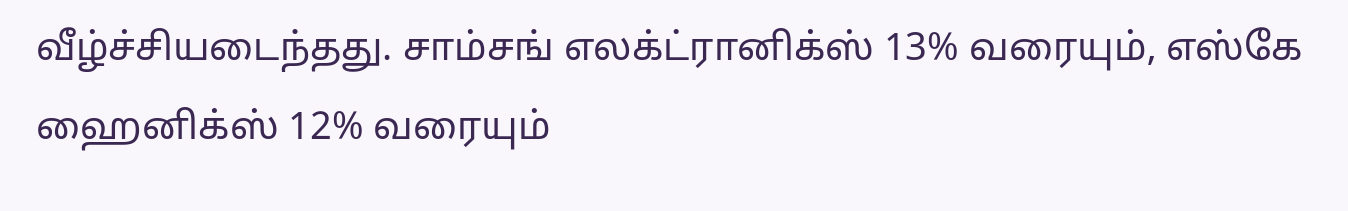வீழ்ச்சியடைந்தது. சாம்சங் எலக்ட்ரானிக்ஸ் 13% வரையும், எஸ்கே ஹைனிக்ஸ் 12% வரையும்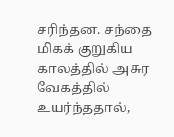சரிந்தன. சந்தை மிகக் குறுகிய காலத்தில் அசுர வேகத்தில் உயர்ந்ததால்,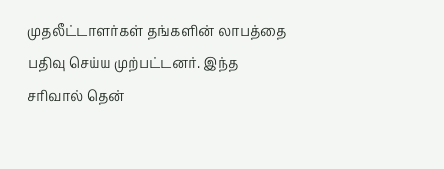முதலீட்டாளர்கள் தங்களின் லாபத்தை பதிவு செய்ய முற்பட்டனர். இந்த சரிவால் தென்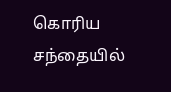கொரிய சந்தையில்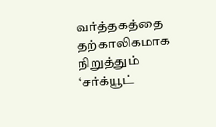வர்த்தகத்தை தற்காலிகமாக நிறுத்தும் ‘சர்க்யூட்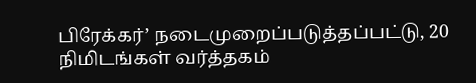பிரேக்கர்’ நடைமுறைப்படுத்தப்பட்டு, 20 நிமிடங்கள் வர்த்தகம்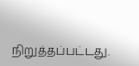நிறுத்தப்பட்டது.